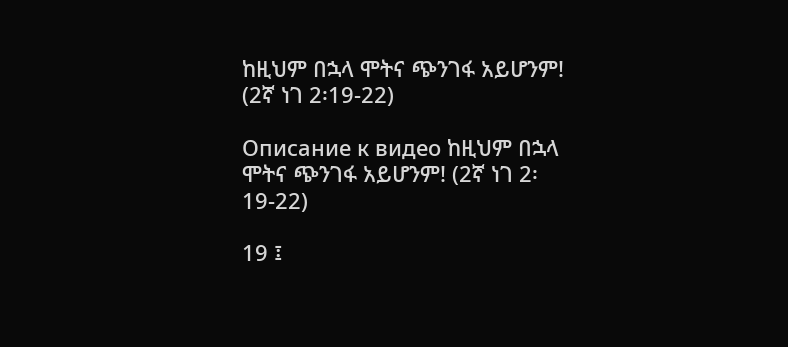ከዚህም በኋላ ሞትና ጭንገፋ አይሆንም! (2ኛ ነገ 2፡19-22)

Описание к видео ከዚህም በኋላ ሞትና ጭንገፋ አይሆንም! (2ኛ ነገ 2፡19-22)

19 ፤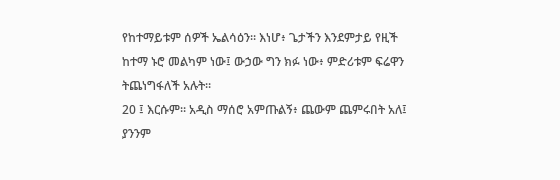የከተማይቱም ሰዎች ኤልሳዕን። እነሆ፥ ጌታችን እንደምታይ የዚች ከተማ ኑሮ መልካም ነው፤ ውኃው ግን ክፉ ነው፥ ምድሪቱም ፍሬዋን ትጨነግፋለች አሉት።
20 ፤ እርሱም። አዲስ ማሰሮ አምጡልኝ፥ ጨውም ጨምሩበት አለ፤ ያንንም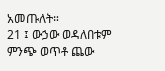አመጡለት።
21 ፤ ውኃው ወዳለበቱም ምንጭ ወጥቶ ጨው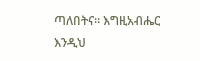ጣለበትና። እግዚአብሔር እንዲህ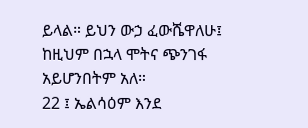ይላል። ይህን ውኃ ፈውሼዋለሁ፤ ከዚህም በኋላ ሞትና ጭንገፋ አይሆንበትም አለ።
22 ፤ ኤልሳዕም እንደ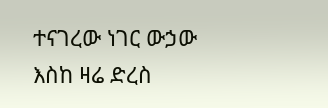ተናገረው ነገር ውኃው እስከ ዛሬ ድረስ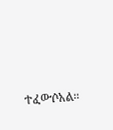ተፈውሶአል።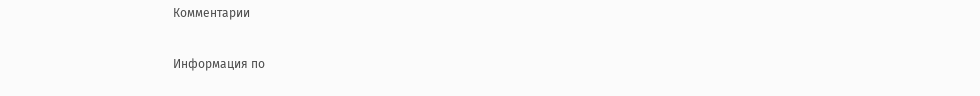Комментарии

Информация по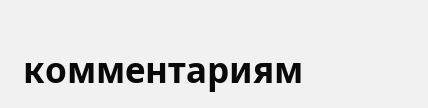комментариям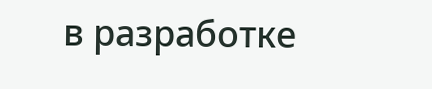в разработке